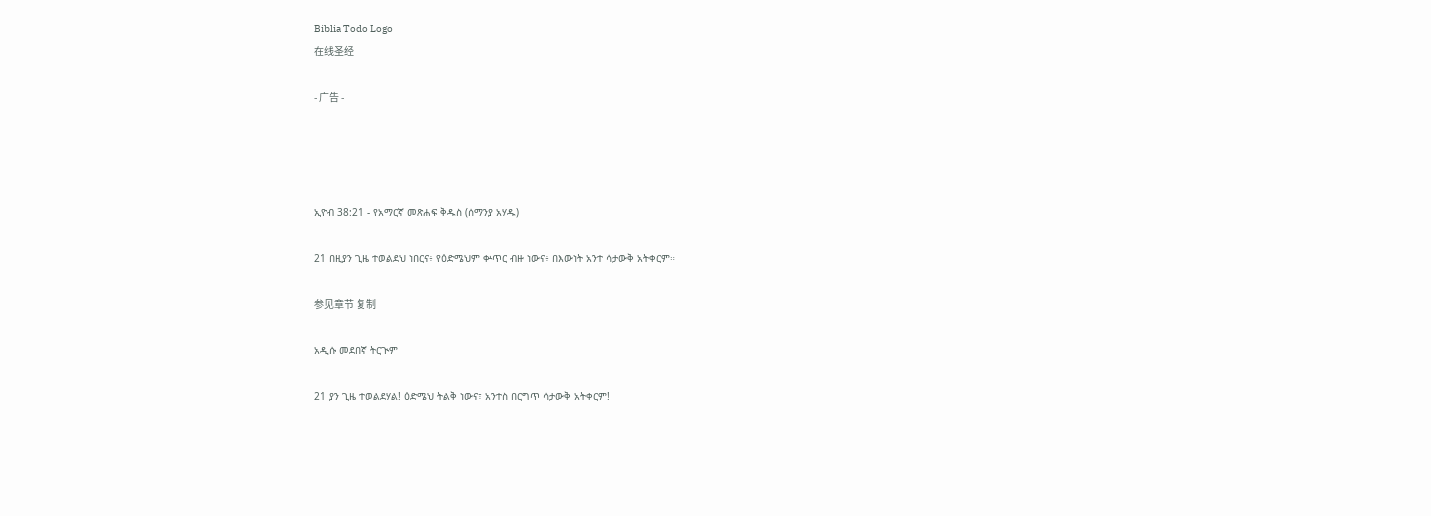Biblia Todo Logo
在线圣经

- 广告 -




ኢዮብ 38:21 - የአማርኛ መጽሐፍ ቅዱስ (ሰማንያ አሃዱ)

21 በዚያን ጊዜ ተወልደህ ነበርና፥ የዕድሜህም ቍጥር ብዙ ነውና፥ በእውነት አንተ ሳታውቅ አትቀርም።

参见章节 复制

አዲሱ መደበኛ ትርጒም

21 ያን ጊዜ ተወልደሃል! ዕድሜህ ትልቅ ነውና፣ አንተስ በርግጥ ሳታውቅ አትቀርም!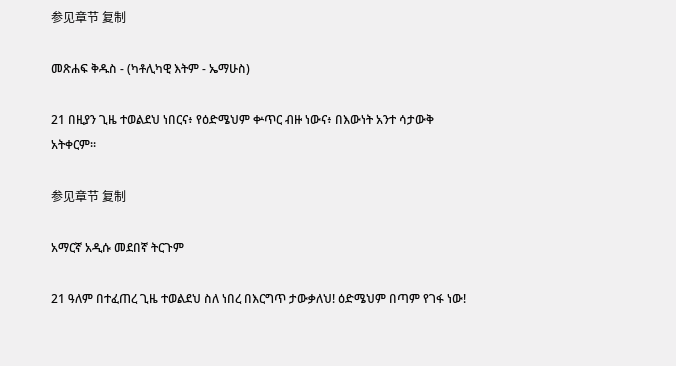参见章节 复制

መጽሐፍ ቅዱስ - (ካቶሊካዊ እትም - ኤማሁስ)

21 በዚያን ጊዜ ተወልደህ ነበርና፥ የዕድሜህም ቍጥር ብዙ ነውና፥ በእውነት አንተ ሳታውቅ አትቀርም።

参见章节 复制

አማርኛ አዲሱ መደበኛ ትርጉም

21 ዓለም በተፈጠረ ጊዜ ተወልደህ ስለ ነበረ በእርግጥ ታውቃለህ! ዕድሜህም በጣም የገፋ ነው!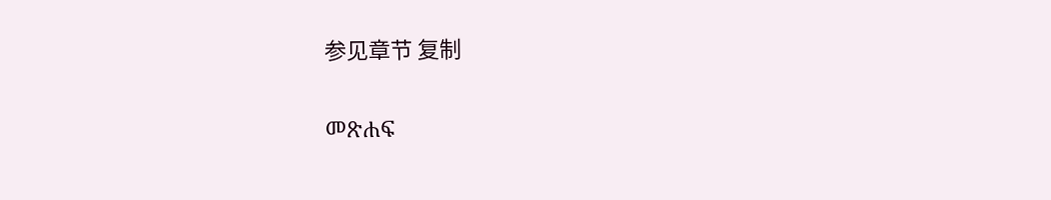参见章节 复制

መጽሐፍ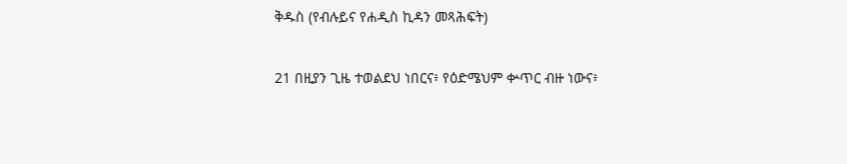ቅዱስ (የብሉይና የሐዲስ ኪዳን መጻሕፍት)

21 በዚያን ጊዜ ተወልደህ ነበርና፥ የዕድሜህም ቍጥር ብዙ ነውና፥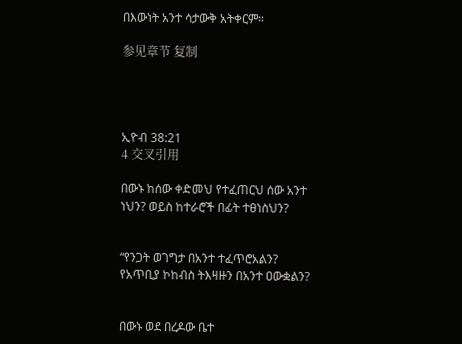በእውነት አንተ ሳታውቅ አትቀርም።

参见章节 复制




ኢዮብ 38:21
4 交叉引用

በውኑ ከሰው ቀድመህ የተፈጠርህ ሰው አንተ ነህን? ወይስ ከተራሮች በፊት ተፀነስህን?


“የንጋት ወገግታ በአንተ ተፈጥሮአልን? የአጥቢያ ኮከብስ ትእዛዙን በአንተ ዐውቋልን?


በውኑ ወደ በረዶው ቤተ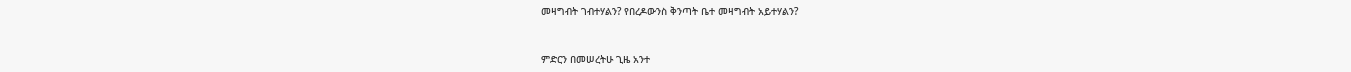መዛግብት ገብተሃልን? የበረዶውንስ ቅንጣት ቤተ መዛግብት አይተሃልን?


ምድርን በመሠረትሁ ጊዜ አንተ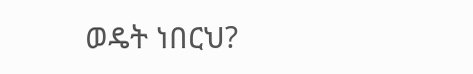ወዴት ነበርህ?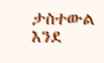ታስተውል እንደ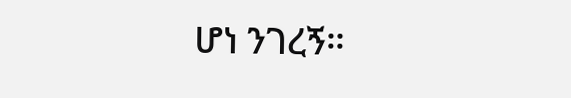ሆነ ንገረኝ።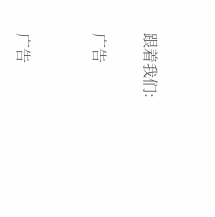跟着我们:

广告


广告